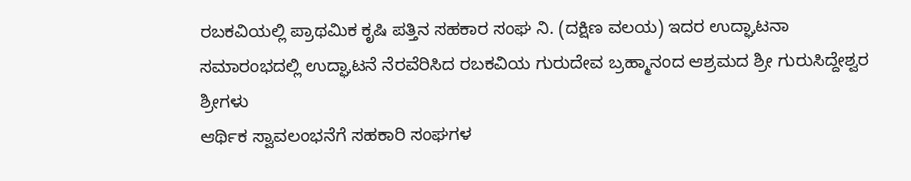ರಬಕವಿಯಲ್ಲಿ ಪ್ರಾಥಮಿಕ ಕೃಷಿ ಪತ್ತಿನ ಸಹಕಾರ ಸಂಘ ನಿ. (ದಕ್ಷಿಣ ವಲಯ) ಇದರ ಉದ್ಘಾಟನಾ ಸಮಾರಂಭದಲ್ಲಿ ಉದ್ಘಾಟನೆ ನೆರವೆರಿಸಿದ ರಬಕವಿಯ ಗುರುದೇವ ಬ್ರಹ್ಮಾನಂದ ಆಶ್ರಮದ ಶ್ರೀ ಗುರುಸಿದ್ದೇಶ್ವರ ಶ್ರೀಗಳು
ಆರ್ಥಿಕ ಸ್ವಾವಲಂಭನೆಗೆ ಸಹಕಾರಿ ಸಂಘಗಳ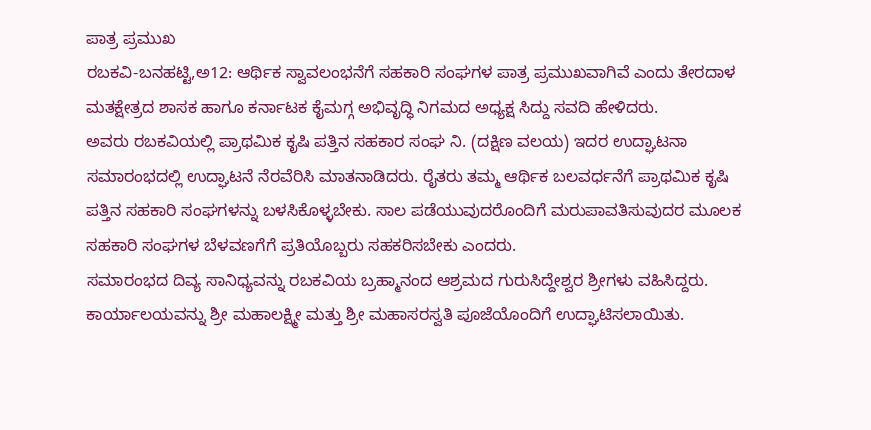ಪಾತ್ರ ಪ್ರಮುಖ
ರಬಕವಿ-ಬನಹಟ್ಟಿ,ಅ12: ಆರ್ಥಿಕ ಸ್ವಾವಲಂಭನೆಗೆ ಸಹಕಾರಿ ಸಂಘಗಳ ಪಾತ್ರ ಪ್ರಮುಖವಾಗಿವೆ ಎಂದು ತೇರದಾಳ ಮತಕ್ಷೇತ್ರದ ಶಾಸಕ ಹಾಗೂ ಕರ್ನಾಟಕ ಕೈಮಗ್ಗ ಅಭಿವೃದ್ಧಿ ನಿಗಮದ ಅಧ್ಯಕ್ಷ ಸಿದ್ದು ಸವದಿ ಹೇಳಿದರು.
ಅವರು ರಬಕವಿಯಲ್ಲಿ ಪ್ರಾಥಮಿಕ ಕೃಷಿ ಪತ್ತಿನ ಸಹಕಾರ ಸಂಘ ನಿ. (ದಕ್ಷಿಣ ವಲಯ) ಇದರ ಉದ್ಘಾಟನಾ ಸಮಾರಂಭದಲ್ಲಿ ಉದ್ಘಾಟನೆ ನೆರವೆರಿಸಿ ಮಾತನಾಡಿದರು. ರೈತರು ತಮ್ಮ ಆರ್ಥಿಕ ಬಲವರ್ಧನೆಗೆ ಪ್ರಾಥಮಿಕ ಕೃಷಿ ಪತ್ತಿನ ಸಹಕಾರಿ ಸಂಘಗಳನ್ನು ಬಳಸಿಕೊಳ್ಳಬೇಕು. ಸಾಲ ಪಡೆಯುವುದರೊಂದಿಗೆ ಮರುಪಾವತಿಸುವುದರ ಮೂಲಕ ಸಹಕಾರಿ ಸಂಘಗಳ ಬೆಳವಣಗೆಗೆ ಪ್ರತಿಯೊಬ್ಬರು ಸಹಕರಿಸಬೇಕು ಎಂದರು.
ಸಮಾರಂಭದ ದಿವ್ಯ ಸಾನಿಧ್ಯವನ್ನು ರಬಕವಿಯ ಬ್ರಹ್ಮಾನಂದ ಆಶ್ರಮದ ಗುರುಸಿದ್ದೇಶ್ವರ ಶ್ರೀಗಳು ವಹಿಸಿದ್ದರು.
ಕಾರ್ಯಾಲಯವನ್ನು ಶ್ರೀ ಮಹಾಲಕ್ಷ್ಮೀ ಮತ್ತು ಶ್ರೀ ಮಹಾಸರಸ್ವತಿ ಪೂಜೆಯೊಂದಿಗೆ ಉದ್ಘಾಟಿಸಲಾಯಿತು.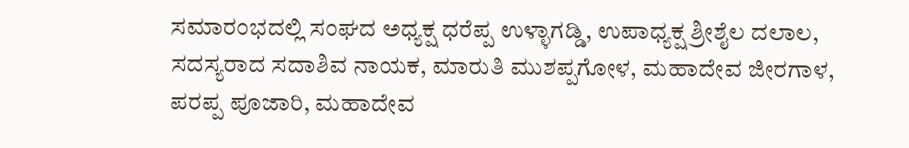ಸಮಾರಂಭದಲ್ಲಿ ಸಂಘದ ಅಧ್ಯಕ್ಷ ಧರೆಪ್ಪ ಉಳ್ಳಾಗಡ್ಡಿ, ಉಪಾಧ್ಯಕ್ಷ ಶ್ರೀಶೈಲ ದಲಾಲ, ಸದಸ್ಯರಾದ ಸದಾಶಿವ ನಾಯಕ, ಮಾರುತಿ ಮುಶಪ್ಪಗೋಳ, ಮಹಾದೇವ ಜೀರಗಾಳ, ಪರಪ್ಪ ಪೂಜಾರಿ, ಮಹಾದೇವ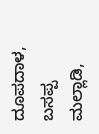ದೂಪದಾಳ, ಬಸಪ್ಪ ಮಲ್ಲಾಡಿ,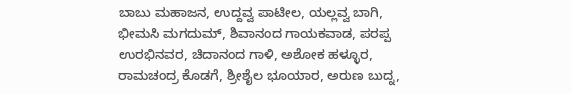ಬಾಬು ಮಹಾಜನ, ಉದ್ದವ್ವ ಪಾಟೀಲ, ಯಲ್ಲವ್ವ ಬಾಗಿ, ಭೀಮಸಿ ಮಗದುಮ್, ಶಿವಾನಂದ ಗಾಯಕವಾಡ, ಪರಪ್ಪ ಉರಭಿನವರ, ಚಿದಾನಂದ ಗಾಳಿ, ಅಶೋಕ ಹಳ್ಳೂರ, ರಾಮಚಂದ್ರ ಕೊಡಗೆ, ಶ್ರೀಶೈಲ ಭೂಯಾರ, ಅರುಣ ಬುದ್ನ,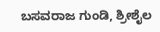ಬಸವರಾಜ ಗುಂಡಿ, ಶ್ರೀಶೈಲ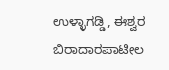ಉಳ್ಳಾಗಡ್ಡಿ, ಈಶ್ವರ ಬಿರಾದಾರಪಾಟೀಲ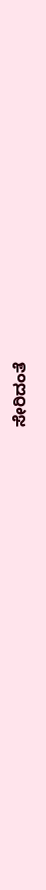ಸೇರಿದಂತೆ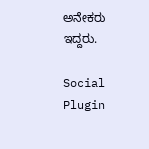ಅನೇಕರು ಇದ್ದರು.

Social Plugin